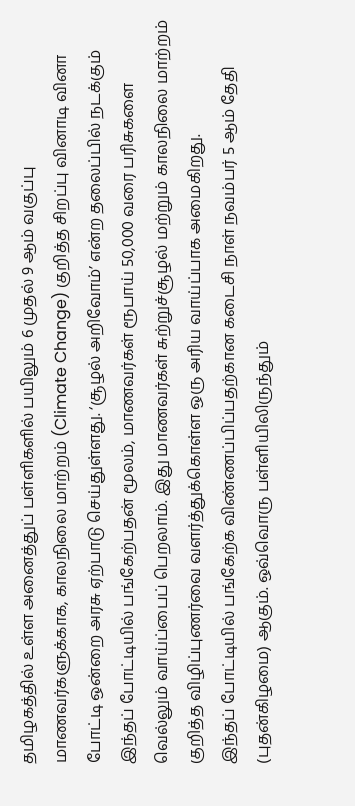தமிழகத்தில் உள்ள அனைத்துப் பள்ளிகளில் பயிலும் 6 முதல் 9 ஆம் வகுப்பு மாணவர்களுக்காக, காலநிலை மாற்றம் (Climate Change) குறித்த சிறப்பு வினாடி வினா போட்டி ஒன்றை அரசு ஏற்பாடு செய்துள்ளது. ‘சூழல் அறிவோம்’ என்ற தலைப்பில் நடக்கும் இந்தப் போட்டியில் பங்கேற்பதன் மூலம், மாணவர்கள் ரூபாய் 50,000 வரை பரிசுகளை வெல்லும் வாய்ப்பைப் பெறலாம். இது மாணவர்கள் சுற்றுச்சூழல் மற்றும் காலநிலை மாற்றம் குறித்த விழிப்புணர்வை வளர்த்துக்கொள்ள ஒரு அரிய வாய்ப்பாக அமைகிறது.
இந்தப் போட்டியில் பங்கேற்க விண்ணப்பிப்பதற்கான கடைசி நாள் நவம்பர் 5 ஆம் தேதி (புதன்கிழமை) ஆகும். ஒவ்வொரு பள்ளியிலிருந்தும்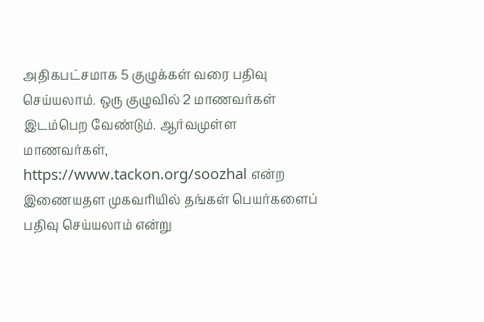அதிகபட்சமாக 5 குழுக்கள் வரை பதிவு செய்யலாம். ஒரு குழுவில் 2 மாணவர்கள் இடம்பெற வேண்டும். ஆர்வமுள்ள மாணவர்கள், https://www.tackon.org/soozhal என்ற இணையதள முகவரியில் தங்கள் பெயர்களைப் பதிவு செய்யலாம் என்று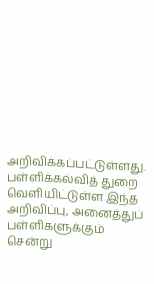அறிவிக்கப்பட்டுள்ளது. பள்ளிக்கல்வித் துறை வெளியிட்டுள்ள இந்த அறிவிப்பு, அனைத்துப் பள்ளிகளுக்கும் சென்று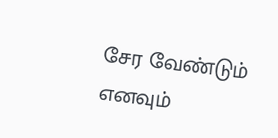சேர வேண்டும் எனவும்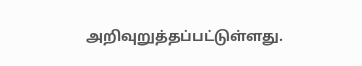அறிவுறுத்தப்பட்டுள்ளது.